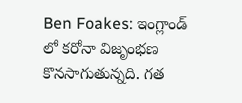Ben Foakes: ఇంగ్లాండ్ లో కరోనా విజృంభణ కొనసాగుతున్నది. గత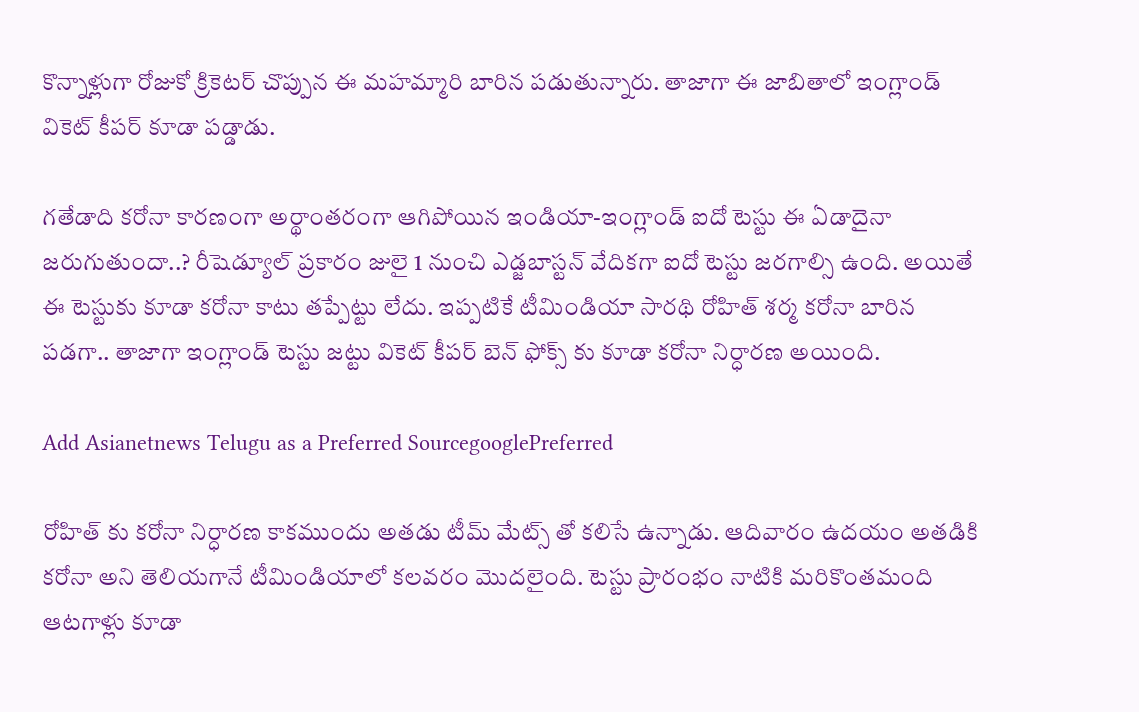కొన్నాళ్లుగా రోజుకో క్రికెటర్ చొప్పున ఈ మహమ్మారి బారిన పడుతున్నారు. తాజాగా ఈ జాబితాలో ఇంగ్లాండ్ వికెట్ కీపర్ కూడా పడ్డాడు.

గతేడాది కరోనా కారణంగా అర్థాంతరంగా ఆగిపోయిన ఇండియా-ఇంగ్లాండ్ ఐదో టెస్టు ఈ ఏడాదైనా జరుగుతుందా..? రీషెడ్యూల్ ప్రకారం జులై 1 నుంచి ఎడ్జబాస్టన్ వేదికగా ఐదో టెస్టు జరగాల్సి ఉంది. అయితే ఈ టెస్టుకు కూడా కరోనా కాటు తప్పేట్టు లేదు. ఇప్పటికే టీమిండియా సారథి రోహిత్ శర్మ కరోనా బారిన పడగా.. తాజాగా ఇంగ్లాండ్ టెస్టు జట్టు వికెట్ కీపర్ బెన్ ఫోక్స్ కు కూడా కరోనా నిర్ధారణ అయింది.

Add Asianetnews Telugu as a Preferred SourcegooglePreferred

రోహిత్ కు కరోనా నిర్ధారణ కాకముందు అతడు టీమ్ మేట్స్ తో కలిసే ఉన్నాడు. ఆదివారం ఉదయం అతడికి కరోనా అని తెలియగానే టీమిండియాలో కలవరం మొదలైంది. టెస్టు ప్రారంభం నాటికి మరికొంతమంది ఆటగాళ్లు కూడా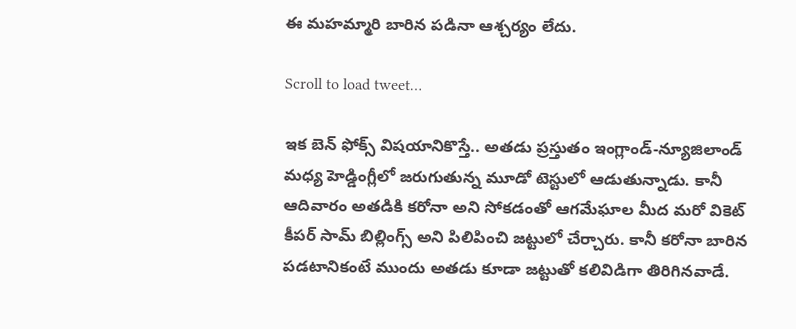ఈ మహమ్మారి బారిన పడినా ఆశ్చర్యం లేదు.

Scroll to load tweet…

ఇక బెన్ ఫోక్స్ విషయానికొస్తే.. అతడు ప్రస్తుతం ఇంగ్లాండ్-న్యూజిలాండ్ మధ్య హెడ్డింగ్లీలో జరుగుతున్న మూడో టెస్టులో ఆడుతున్నాడు. కానీ ఆదివారం అతడికి కరోనా అని సోకడంతో ఆగమేఘాల మీద మరో వికెట్ కీపర్ సామ్ బిల్లింగ్స్ అని పిలిపించి జట్టులో చేర్చారు. కానీ కరోనా బారిన పడటానికంటే ముందు అతడు కూడా జట్టుతో కలివిడిగా తిరిగినవాడే.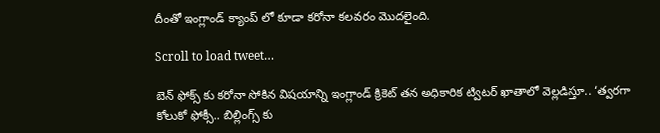దీంతో ఇంగ్లాండ్ క్యాంప్ లో కూడా కరోనా కలవరం మొదలైంది.

Scroll to load tweet…

బెన్ ఫోక్స్ కు కరోనా సోకిన విషయాన్ని ఇంగ్లాండ్ క్రికెట్ తన అధికారిక ట్విటర్ ఖాతాలో వెల్లడిస్తూ.. ‘త్వరగా కోలుకో ఫోక్సీ.. బిల్లింగ్స్ కు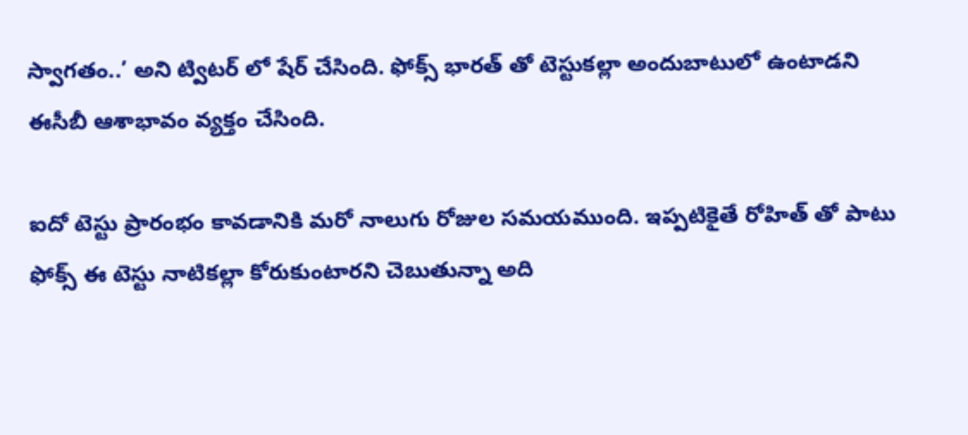స్వాగతం..’ అని ట్విటర్ లో షేర్ చేసింది. ఫోక్స్ భారత్ తో టెస్టుకల్లా అందుబాటులో ఉంటాడని ఈసీబీ ఆశాభావం వ్యక్తం చేసింది.

ఐదో టెస్టు ప్రారంభం కావడానికి మరో నాలుగు రోజుల సమయముంది. ఇప్పటికైతే రోహిత్ తో పాటు ఫోక్స్ ఈ టెస్టు నాటికల్లా కోరుకుంటారని చెబుతున్నా అది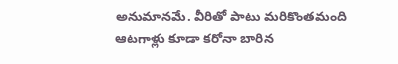అనుమానమే. వీరితో పాటు మరికొంతమంది ఆటగాళ్లు కూడా కరోనా బారిన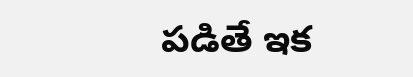పడితే ఇక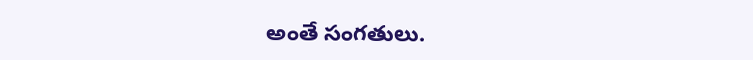అంతే సంగతులు.